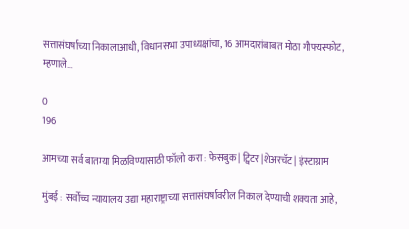सत्तासंघर्षाच्या निकालाआधी, विधानसभा उपाध्यक्षांचा, 16 आमदारांबाबत मोठा गौफ्यस्फोट, म्हणाले…

0
196

आमच्या सर्व बातम्या मिळविण्यासाठी फॉलो करा : फेसबुक | ट्विटर |शेअरचॅट | इंस्टाग्राम

मुंबई : सर्वोच्च न्यायालय उद्या महाराष्ट्राच्या सत्तासंघर्षावरील निकाल देण्याची शक्यता आहे,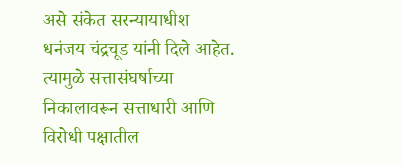असे संकेत सरन्यायाधीश धनंजय चंद्रचूड यांनी दिले आहेत. त्यामुळे सत्तासंघर्षाच्या निकालावरून सत्ताधारी आणि विरोधी पक्षातील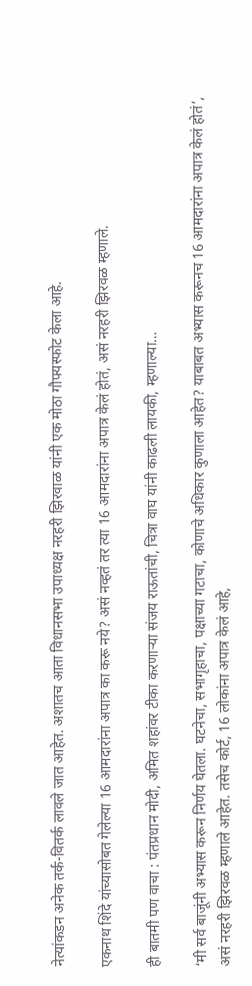नेत्यांकडन अनेक तर्क-वितर्क लावले जात आहेत. अशातच आता विधानसभा उपाध्यक्ष नरहरी झिरवाळ यांनी एक मोठा गौफ्यस्फोट केला आहे.

एकनाथ शिंदे यांच्यासोबत गेलेल्या 16 आमदारांना अपात्र का करू नये? असं नव्हतं तर त्या 16 आमदारांना अपात्र केलं होतं, असं नरहरी झिरवळ म्हणाले.

ही बातमी पण वाचा : पंतप्रधान मोदी, अमित शहांवर टीका करणाऱ्या संजय राऊतांची, चित्रा वाघ यांनी काढली लायकी, म्हणाल्या…

‘मी सर्व बाजूंनी अभ्यास करून निर्णय घेतला. घटनेचा, सभागृहाचा, पक्षाच्या गटाचा, कोणाचे अधिकार कुणाला आहेत? याबाबत अभ्यास करूनच 16 आमदारांना अपात्र केलं होतं’, असं नरहरी झिरवळ म्हणाले आहेत. तसेच कोर्ट, 16 लोकांना अपात्र केलं आहे,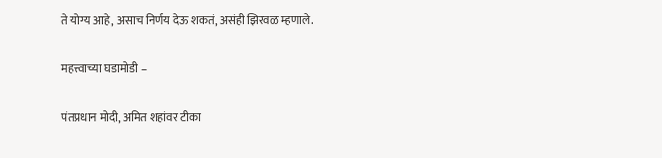ते योग्य आहे, असाच निर्णय देऊ शकतं, असंही झिरवळ म्हणाले.

महत्त्वाच्या घडामोडी –

पंतप्रधान मोदी, अमित शहांवर टीका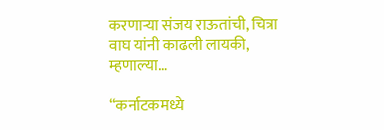करणाऱ्या संजय राऊतांची, चित्रा वाघ यांनी काढली लायकी, म्हणाल्या…

“कर्नाटकमध्ये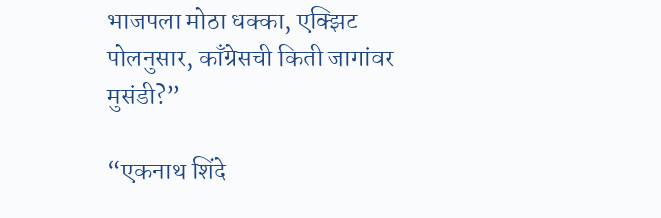भाजपला मोठा धक्का, एक्झिट पोलनुसार, काँग्रेसची किती जागांवर मुसंडी?”

“एकनाथ शिंदे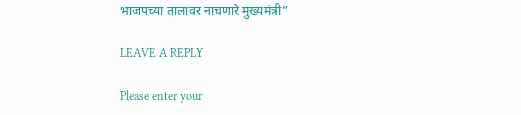भाजपच्या तालावर नाचणारे मुख्यमंत्री”

LEAVE A REPLY

Please enter your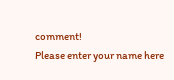comment!
Please enter your name here